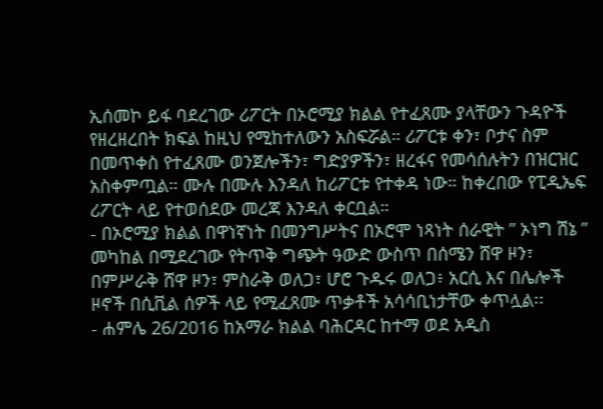ኢሰመኮ ይፋ ባደረገው ሪፖርት በኦሮሚያ ክልል የተፈጸሙ ያላቸውን ጉዳዮች የዘረዘረበት ክፍል ከዚህ የሚከተለውን አስፍሯል። ሪፖርቱ ቀን፣ ቦታና ስም በመጥቀስ የተፈጸሙ ወንጀሎችን፣ ግድያዎችን፣ ዘረፋና የመሳሰሉትን በዝርዝር አስቀምጧል። ሙሉ በሙሉ እንዳለ ከሪፖርቱ የተቀዳ ነው። ከቀረበው የፒዲኤፍ ሪፖርት ላይ የተወሰደው መረጃ እንዳለ ቀርቧል።
- በኦሮሚያ ክልል በዋነኛነት በመንግሥትና በኦሮሞ ነጻነት ሰራዊት ” ኦነግ ሽኔ ” መካከል በሚደረገው የትጥቅ ግጭት ዓውድ ውስጥ በሰሜን ሸዋ ዞን፣ በምሥራቅ ሸዋ ዞን፣ ምስራቅ ወለጋ፣ ሆሮ ጉዱሩ ወለጋ፥ አርሲ እና በሌሎች ዞኖች በሲቪል ሰዎች ላይ የሚፈጸሙ ጥቃቶች አሳሳቢነታቸው ቀጥሏል፡፡
- ሐምሌ 26/2016 ከአማራ ክልል ባሕርዳር ከተማ ወደ አዲስ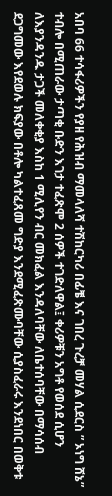አበባ 66 ተሳፋሪዎችን የያዘ የሕዝብ ማመላለሻ ተሽከርካሪ በፊቼ እና ገበረ ጉረቻ መሃል ሲደርስ ” ኦነግ ሸኔ” ተብሎ በሚጠራው ታጣቂ ቡድን እገታ ተፈጽሞ 2 ሰዎች ተገድለዋል፤ ቀሪዎቹን አግቶ የወሰደ ሲሆን ለእያንዳንዱ ታጋች መለቀቂያ እስከ 1 ሚሊየን ብር መክፈል እንዳለባቸው ለቤተሰባቸው በማሳሰብ ደጋግመው እየደወሉ ክፍያው በቶሎ ካልተፈጸመ ግድያ እንደሚፈጽሙባቸው ሲያስፈራሩ እንደነበር በወቅቱ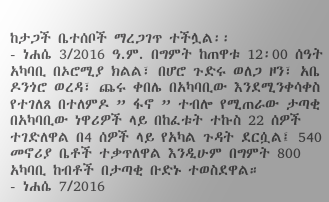ከታጋች ቤተሰቦች ማረጋገጥ ተችሏል፡፡
- ነሐሴ 3/2016 ዓ.ም. በግምት ከጠዋቱ 12፡00 ሰዓት አካባቢ በኦሮሚያ ክልል፣ በሆሮ ጉድሩ ወለጋ ዞን፣ አቤ ዶንጎሮ ወረዳ፣ ጨሩ ቀበሌ በአካባቢው እንደሚንቀሳቀስ የተገለጸ በተለምዶ ” ፋኖ ” ተብሎ የሚጠራው ታጣቂ በአካባቢው ነዋሪዎች ላይ በከፈቱት ተኩስ 22 ሰዎች ተገድለዋል በ4 ሰዎች ላይ የአካል ጉዳት ደርሷል፤ 540 መኖሪያ ቤቶች ተቃጥለዋል እንዲሁም በግምት 800 አካባቢ ከብቶች በታጣቂ ቡድኑ ተወስደዋል።
- ነሐሴ 7/2016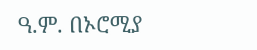ዓ.ም. በኦሮሚያ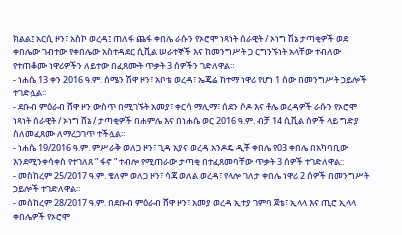ክልል፤ አርሲ ዞን፣ አስኮ ወረዳ፤ ጠለፋ ጨፋ ቀበሌ ራሱን የኦሮሞ ነጻነት ሰራዊት / ኦነግ ሽኔ ታጣቂዎች ወደ ቀበሌው ገብተው የቀበሌው አስተዳደር ሲቪል ሠራተኞች እና ከመንግሥት ጋ ርግንኙነት አላቸው ተብለው የተጠቆሙ ነዋሪዎችን ለይተው በፈጸሙት ጥቃት 3 ሰዎችን ገድለዋል።
- ነሐሴ 13 ቀን 2016 ዓ.ም. ሰሜን ሽዋ ዞን፣ አቦቴ ወረዳ፣ ኤጄሬ ከተማ ነዋሪ የሆነ 1 ሰው በመንግሥት ኃይሎች ተገድሏል፡፡
- ደቡብ ምዕራብ ሸዋ ዞን ውስጥ በሚገኙት አመያ፣ ቀርሳ ማሊማ፣ ሰደን ሶዶ እና ቶሌ ወረዳዎች ራሱን የኦሮሞ ነጻነት ሰራዊት / ኦነግ ሸኔ / ታጣቂዎች በሐምሌ እና በነሐሴ ወር 2016 ዓ.ም. ብቻ 14 ሲቪል ሰዎች ላይ ግድያ ስለመፈጸሙ ለማረጋገጥ ተችሏል፡፡
- ነሐሴ 19/2016 ዓ.ም. ምሥራቅ ወለጋ ዞን፣ ጊዳ አያና ወረዳ አንዶዴ ዲቾ ቀበሌ የ03 ቀበሌ በአካባቢው እንደሚንቀሳቀስ የተገለጸ ” ፋኖ ” ተብሎ የሚጠራው ታጣቂ በተፈጸመባቸው ጥቃት 3 ሰዎች ተገድለዋል::
- መስከረም 25/2017 ዓ.ም. ቄለም ወለጋ ዞን፣ ሳጃ ወለል ወረዳ፣ የላሎ ገለታ ቀበሌ ነዋሪ 2 ሰዎች በመንግሥት ኃይሎች ተገድለዋል፡፡
- መስከረም 28/2017 ዓ.ም. በደቡብ ምዕራብ ሸዋ ዞን፣ አመያ ወረዳ ኢተያ ገምባ ጀቴ፣ ኢላላ እና ጢሮ ኢላላ ቀበሌዎች የኦሮሞ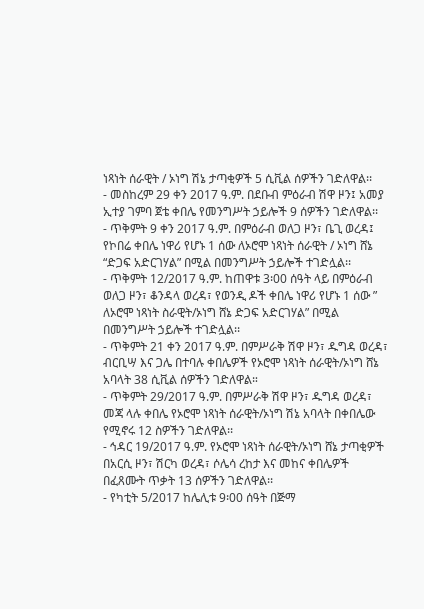ነጻነት ሰራዊት / ኦነግ ሽኔ ታጣቂዎች 5 ሲቪል ሰዎችን ገድለዋል፡፡
- መስከረም 29 ቀን 2017 ዓ.ም. በደቡብ ምዕራብ ሽዋ ዞን፤ አመያ ኢተያ ገምባ ጀቴ ቀበሌ የመንግሥት ኃይሎች 9 ሰዎችን ገድለዋል፡፡
- ጥቅምት 9 ቀን 2017 ዓ.ም. በምዕራብ ወለጋ ዞን፣ ቤጊ ወረዳ፤ የኮበሬ ቀበሌ ነዋሪ የሆኑ 1 ሰው ለኦሮሞ ነጻነት ሰራዊት / ኦነግ ሸኔ “ድጋፍ አድርገሃል” በሚል በመንግሥት ኃይሎች ተገድሏል፡፡
- ጥቅምት 12/2017 ዓ.ም. ከጠዋቱ 3፡00 ሰዓት ላይ በምዕራብ ወለጋ ዞን፣ ቆንዳላ ወረዳ፣ የወንዲ ዶች ቀበሌ ነዋሪ የሆኑ 1 ሰው ” ለኦሮሞ ነጻነት ስራዊት/ኦነግ ሸኔ ድጋፍ አድርገሃል” በሚል በመንግሥት ኃይሎች ተገድሏል፡፡
- ጥቅምት 21 ቀን 2017 ዓ.ም. በምሥራቅ ሽዋ ዞን፣ ዱግዳ ወረዳ፣ ብርቢሣ እና ጋሌ በተባሉ ቀበሌዎች የኦሮሞ ነጻነት ሰራዊት/ኦነግ ሸኔ አባላት 38 ሲቪል ሰዎችን ገድለዋል።
- ጥቅምት 29/2017 ዓ.ም. በምሥራቅ ሽዋ ዞን፣ ዱግዳ ወረዳ፣ መጃ ላሉ ቀበሌ የኦሮሞ ነጻነት ሰራዊት/ኦነግ ሽኔ አባላት በቀበሌው የሚኖሩ 12 ስዎችን ገድለዋል፡፡
- ኅዳር 19/2017 ዓ.ም. የኦሮሞ ነጻነት ሰራዊት/ኦነግ ሸኔ ታጣቂዎች በአርሲ ዞን፣ ሽርካ ወረዳ፣ ሶሌሳ ረከታ እና መከና ቀበሌዎች በፈጸሙት ጥቃት 13 ሰዎችን ገድለዋል፡፡
- የካቲት 5/2017 ከሌሊቱ 9፡00 ሰዓት በጅማ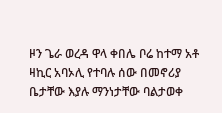ዞን ጌራ ወረዳ ዋላ ቀበሌ ቦሬ ከተማ አቶ ዛኪር አባኦሊ የተባሉ ሰው በመኖሪያ ቤታቸው እያሉ ማንነታቸው ባልታወቀ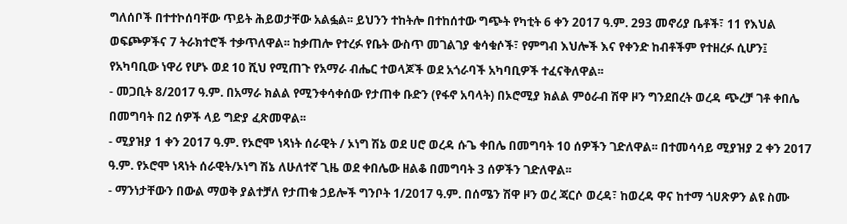ግለሰቦች በተተኮሰባቸው ጥይት ሕይወታቸው አልፏል፡፡ ይህንን ተከትሎ በተከሰተው ግጭት የካቲት 6 ቀን 2017 ዓ.ም. 293 መኖሪያ ቤቶች፣ 11 የእህል ወፍጮዎችና 7 ትራክተሮች ተቃጥለዋል፡፡ ከቃጠሎ የተረፉ የቤት ውስጥ መገልገያ ቁሳቁሶች፣ የምግብ እህሎች እና የቀንድ ከብቶችም የተዘረፉ ሲሆን፤ የአካባቢው ነዋሪ የሆኑ ወደ 10 ሺህ የሚጠጉ የአማራ ብሔር ተወላጆች ወደ አጎራባች አካባቢዎች ተፈናቅለዋል፡፡
- መጋቢት 8/2017 ዓ.ም. በአማራ ክልል የሚንቀሳቀሰው የታጠቀ ቡድን (የፋኖ አባላት) በኦሮሚያ ክልል ምዕራብ ሽዋ ዞን ግንደበረት ወረዳ ጭረቻ ገቶ ቀበሌ በመግባት በ2 ሰዎች ላይ ግድያ ፈጽመዋል፡፡
- ሚያዝያ 1 ቀን 2017 ዓ.ም. የኦሮሞ ነጻነት ሰራዊት / ኦነግ ሽኔ ወደ ሀሮ ወረዳ ሱጌ ቀበሌ በመግባት 10 ሰዎችን ገድለዋል፡፡ በተመሳሳይ ሚያዝያ 2 ቀን 2017 ዓ.ም. የኦሮሞ ነጻነት ሰራዊት/ኦነግ ሽኔ ለሁለተኛ ጊዜ ወደ ቀበሌው ዘልቆ በመግባት 3 ሰዎችን ገድለዋል፡፡
- ማንነታቸውን በውል ማወቅ ያልተቻለ የታጠቁ ኃይሎች ግንቦት 1/2017 ዓ.ም. በሰሜን ሽዋ ዞን ወረ ጃርሶ ወረዳ፣ ከወረዳ ዋና ከተማ ጎሀጽዎን ልዩ ስሙ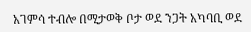አገምሳ ተብሎ በሚታወቅ ቦታ ወደ ንጋት አካባቢ ወደ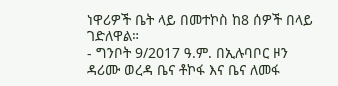ነዋሪዎች ቤት ላይ በመተኮስ ከ8 ሰዎች በላይ ገድለዋል።
- ግንቦት 9/2017 ዓ.ም. በኢሉባቦር ዞን ዳሪሙ ወረዳ ቤና ቶኮፋ እና ቤና ለመፋ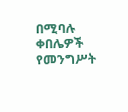በሚባሉ ቀበሌዎች የመንግሥት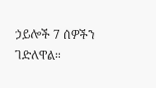ኃይሎች 7 ሰዎችን ገድለዋል።